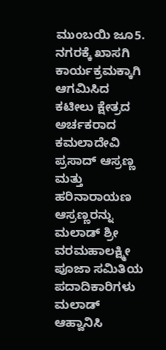ಮುಂಬಯಿ ಜೂ5. ನಗರಕ್ಕೆ ಖಾಸಗಿ ಕಾರ್ಯಕ್ರಮಕ್ಕಾಗಿ ಆಗಮಿಸಿದ ಕಟೀಲು ಕ್ಷೇತ್ರದ ಅರ್ಚಕರಾದ ಕಮಲಾದೇವಿ ಪ್ರಸಾದ್ ಆಸ್ರಣ್ಣ ಮತ್ತು ಹರಿನಾರಾಯಣ ಆಸ್ರಣ್ಣರನ್ನು ಮಲಾಡ್ ಶ್ರೀ ವರಮಹಾಲಕ್ಷ್ಮೀ ಪೂಜಾ ಸಮಿತಿಯ ಪದಾದಿಕಾರಿಗಳು ಮಲಾಡ್ ಆಹ್ವಾನಿಸಿ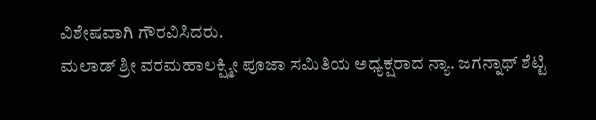ವಿಶೇಷವಾಗಿ ಗೌರವಿಸಿದರು.
ಮಲಾಡ್ ಶ್ರೀ ವರಮಹಾಲಕ್ಷ್ಮೀ ಪೂಜಾ ಸಮಿತಿಯ ಅಧ್ಯಕ್ಷರಾದ ನ್ಯಾ. ಜಗನ್ನಾಥ್ ಶೆಟ್ಟಿ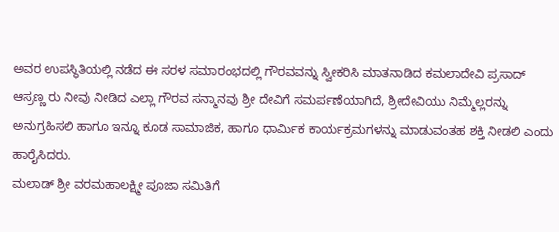ಅವರ ಉಪಸ್ಥಿತಿಯಲ್ಲಿ ನಡೆದ ಈ ಸರಳ ಸಮಾರಂಭದಲ್ಲಿ ಗೌರವವನ್ನು ಸ್ವೀಕರಿಸಿ ಮಾತನಾಡಿದ ಕಮಲಾದೇವಿ ಪ್ರಸಾದ್ ಆಸ್ರಣ್ಣ ರು ನೀವು ನೀಡಿದ ಎಲ್ಲಾ ಗೌರವ ಸನ್ಮಾನವು ಶ್ರೀ ದೇವಿಗೆ ಸಮರ್ಪಣೆಯಾಗಿದೆ, ಶ್ರೀದೇವಿಯು ನಿಮ್ಮೆಲ್ಲರನ್ನು ಅನುಗ್ರಹಿಸಲಿ ಹಾಗೂ ಇನ್ನೂ ಕೂಡ ಸಾಮಾಜಿಕ, ಹಾಗೂ ಧಾರ್ಮಿಕ ಕಾರ್ಯಕ್ರಮಗಳನ್ನು ಮಾಡುವಂತಹ ಶಕ್ತಿ ನೀಡಲಿ ಎಂದು ಹಾರೈಸಿದರು.
ಮಲಾಡ್ ಶ್ರೀ ವರಮಹಾಲಕ್ಷ್ಮೀ ಪೂಜಾ ಸಮಿತಿಗೆ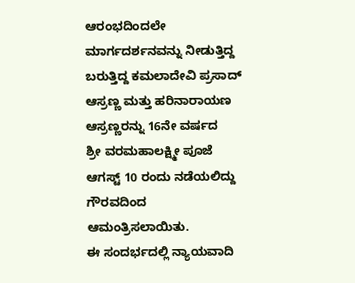ಆರಂಭದಿಂದಲೇ ಮಾರ್ಗದರ್ಶನವನ್ನು ನೀಡುತ್ತಿದ್ದ ಬರುತ್ತಿದ್ದ ಕಮಲಾದೇವಿ ಪ್ರಸಾದ್ ಆಸ್ರಣ್ಣ ಮತ್ತು ಹರಿನಾರಾಯಣ ಆಸ್ರಣ್ಣರನ್ನು 16ನೇ ವರ್ಷದ
ಶ್ರೀ ವರಮಹಾಲಕ್ಷ್ಮೀ ಪೂಜೆ ಆಗಸ್ಟ್ 10 ರಂದು ನಡೆಯಲಿದ್ದು ಗೌರವದಿಂದ ಆಮಂತ್ರಿಸಲಾಯಿತು.
ಈ ಸಂದರ್ಭದಲ್ಲಿ ನ್ಯಾಯವಾದಿ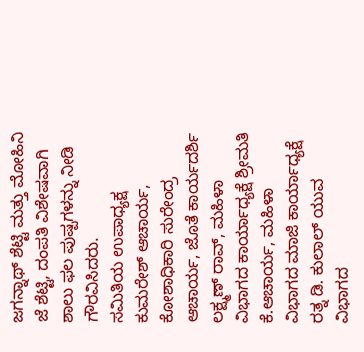ಜಗನ್ನಾಥ್ ಶೆಟ್ಟಿ ಮತ್ತು ಮೋಹಿನಿ ಜೆ ಶೆಟ್ಟಿ, ದಂಪತಿ ವಿಶೇಷವಾಗಿ ಶಾಲು ಫಲ ಪುಷ್ಪಗಳನ್ನು ನೀಡಿ ಗೌರವಿಸಿದರು.
ಸಮಿತಿಯ ಉಪಾಧ್ಯಕ್ಷ ಕುಮರೇಶ್ ಆಚಾರ್ಯ, ಕೋಶಾಧಿಕಾರಿ ಸುರೇಂದ್ರ ಆಚಾರ್ಯ, ಜೊತೆ ಕಾರ್ಯದರ್ಶಿ ಲಕ್ಷ್ಮಣ್ ರಾವ್, ಮಹಿಳಾ ವಿಭಾಗದ ಕಾರ್ಯಾಧ್ಯಕ್ಷೆ ಶ್ರೀಮತಿ ಕೆ.ಆಚಾರ್ಯ, ಮಹಿಳಾ ವಿಭಾಗದ ಮಾಜಿ ಕಾರ್ಯಾಧ್ಯಕ್ಷೆ ರತ್ನ ಡಿ. ಕುಲಾಲ್ ಯುವ ವಿಭಾಗದ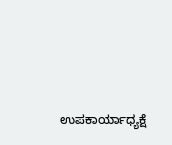ಉಪಕಾರ್ಯಾಧ್ಯಕ್ಷೆ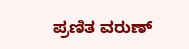ಪ್ರಣಿತ ವರುಣ್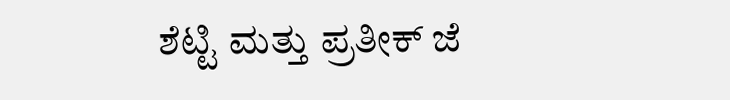ಶೆಟ್ಟಿ ಮತ್ತು ಪ್ರತೀಕ್ ಜೆ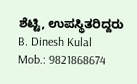ಶೆಟ್ಟಿ, ಉಪಸ್ಥಿತರಿದ್ದರು
B. Dinesh Kulal
Mob.: 9821868674